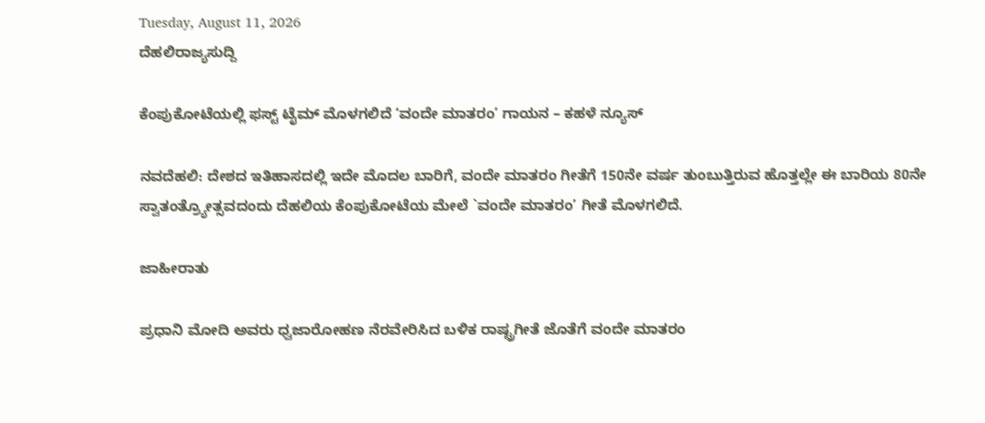Tuesday, August 11, 2026
ದೆಹಲಿರಾಜ್ಯಸುದ್ದಿ

ಕೆಂಪುಕೋಟೆಯಲ್ಲಿ ಫಸ್ಟ್‌ ಟೈಮ್‌ ಮೊಳಗಲಿದೆ ‘ವಂದೇ ಮಾತರಂ’ ಗಾಯನ – ಕಹಳೆ ನ್ಯೂಸ್

ನವದೆಹಲಿ: ದೇಶದ ಇತಿಹಾಸದಲ್ಲಿ ಇದೇ ಮೊದಲ ಬಾರಿಗೆ, ವಂದೇ ಮಾತರಂ ಗೀತೆಗೆ 150ನೇ ವರ್ಷ ತುಂಬುತ್ತಿರುವ ಹೊತ್ತಲ್ಲೇ ಈ ಬಾರಿಯ 80ನೇ ಸ್ವಾತಂತ್ರ್ಯೋತ್ಸವದಂದು ದೆಹಲಿಯ ಕೆಂಪುಕೋಟೆಯ ಮೇಲೆ `ವಂದೇ ಮಾತರಂ’ ಗೀತೆ ಮೊಳಗಲಿದೆ.

ಜಾಹೀರಾತು

ಪ್ರಧಾನಿ ಮೋದಿ ಅವರು ಧ್ವಜಾರೋಹಣ ನೆರವೇರಿಸಿದ ಬಳಿಕ ರಾಷ್ಟ್ರಗೀತೆ ಜೊತೆಗೆ ವಂದೇ ಮಾತರಂ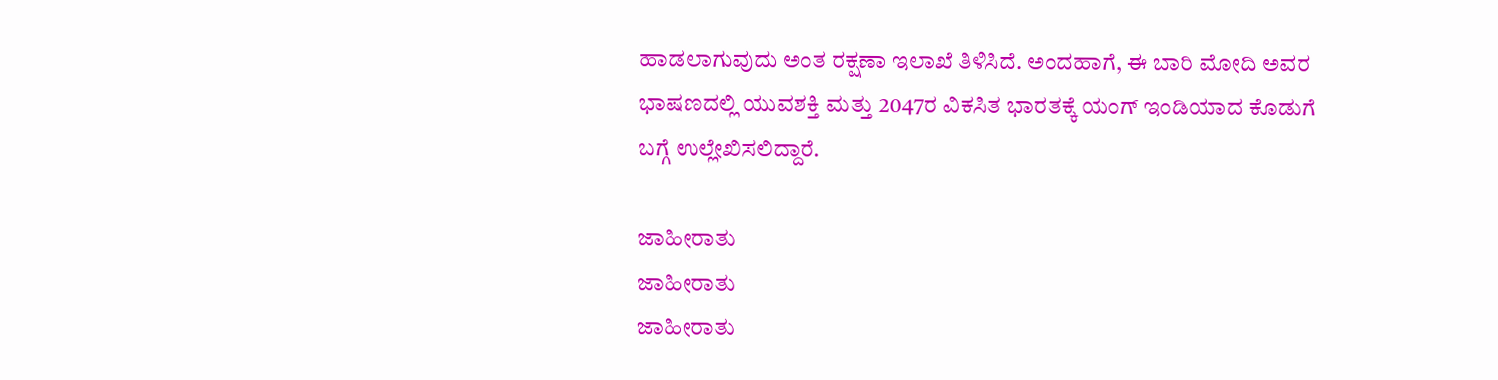ಹಾಡಲಾಗುವುದು ಅಂತ ರಕ್ಷಣಾ ಇಲಾಖೆ ತಿಳಿಸಿದೆ. ಅಂದಹಾಗೆ, ಈ ಬಾರಿ ಮೋದಿ ಅವರ ಭಾಷಣದಲ್ಲಿ ಯುವಶಕ್ತಿ ಮತ್ತು 2047ರ ವಿಕಸಿತ ಭಾರತಕ್ಕೆ ಯಂಗ್ ಇಂಡಿಯಾದ ಕೊಡುಗೆ ಬಗ್ಗೆ ಉಲ್ಲೇಖಿಸಲಿದ್ದಾರೆ.

ಜಾಹೀರಾತು
ಜಾಹೀರಾತು
ಜಾಹೀರಾತು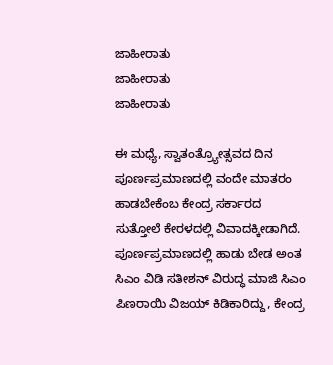ಜಾಹೀರಾತು
ಜಾಹೀರಾತು
ಜಾಹೀರಾತು

ಈ ಮಧ್ಯೆ, ಸ್ವಾತಂತ್ರ್ಯೋತ್ಸವದ ದಿನ ಪೂರ್ಣಪ್ರಮಾಣದಲ್ಲಿ ವಂದೇ ಮಾತರಂ ಹಾಡಬೇಕೆಂಬ ಕೇಂದ್ರ ಸರ್ಕಾರದ ಸುತ್ತೋಲೆ ಕೇರಳದಲ್ಲಿ ವಿವಾದಕ್ಕೀಡಾಗಿದೆ. ಪೂರ್ಣಪ್ರಮಾಣದಲ್ಲಿ ಹಾಡು ಬೇಡ ಅಂತ ಸಿಎಂ ವಿಡಿ ಸತೀಶನ್ ವಿರುದ್ಧ ಮಾಜಿ ಸಿಎಂ ಪಿಣರಾಯಿ ವಿಜಯ್ ಕಿಡಿಕಾರಿದ್ದು, ಕೇಂದ್ರ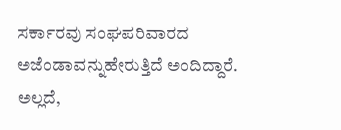ಸರ್ಕಾರವು ಸಂಘಪರಿವಾರದ ಅಜೆಂಡಾವನ್ನುಹೇರುತ್ತಿದೆ ಅಂದಿದ್ದಾರೆ. ಅಲ್ಲದೆ,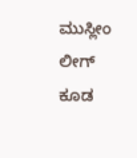ಮುಸ್ಲೀಂ ಲೀಗ್ ಕೂಡ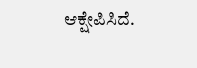ಆಕ್ಷೇಪಿಸಿದೆ.